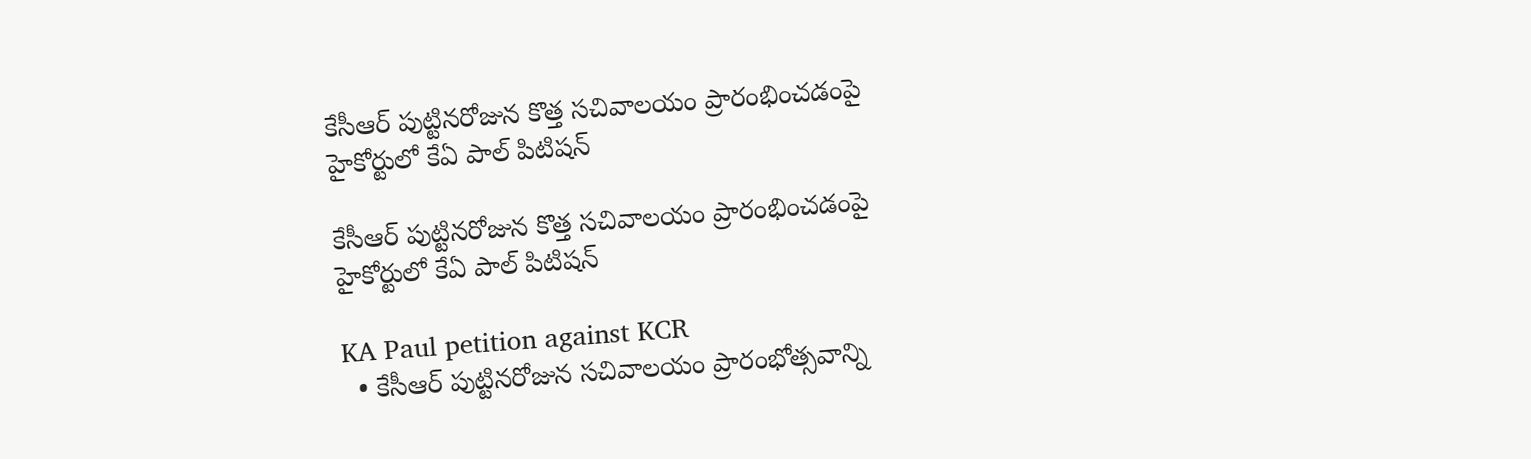కేసీఆర్ పుట్టినరోజున కొత్త సచివాలయం ప్రారంభించడంపై హైకోర్టులో కేఏ పాల్ పిటిషన్

కేసీఆర్ పుట్టినరోజున కొత్త సచివాలయం ప్రారంభించడంపై హైకోర్టులో కేఏ పాల్ పిటిషన్

KA Paul petition against KCR
  • కేసీఆర్ పుట్టినరోజున సచివాలయం ప్రారంభోత్సవాన్ని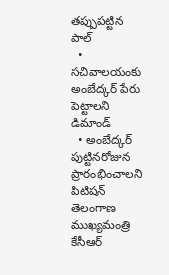తప్పుపట్టిన పాల్
  • సచివాలయంకు అంబేద్కర్ పేరు పెట్టాలని డిమాండ్
  • అంబేద్కర్ పుట్టినరోజున ప్రారంభించాలని పిటిషన్
తెలంగాణ ముఖ్యమంత్రి కేసీఆర్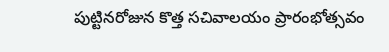పుట్టినరోజున కొత్త సచివాలయం ప్రారంభోత్సవం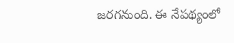జరగనుంది. ఈ నేపథ్యంలో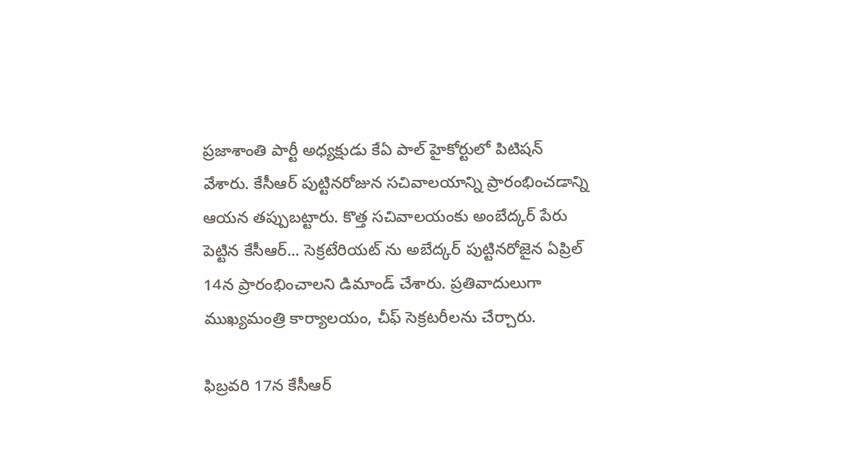ప్రజాశాంతి పార్టీ అధ్యక్షుడు కేఏ పాల్ హైకోర్టులో పిటిషన్ వేశారు. కేసీఆర్ పుట్టినరోజున సచివాలయాన్ని ప్రారంభించడాన్ని ఆయన తప్పుబట్టారు. కొత్త సచివాలయంకు అంబేద్కర్ పేరు పెట్టిన కేసీఆర్... సెక్రటేరియట్ ను అబేద్కర్ పుట్టినరోజైన ఏప్రిల్ 14న ప్రారంభించాలని డిమాండ్ చేశారు. ప్రతివాదులుగా ముఖ్యమంత్రి కార్యాలయం, చీఫ్ సెక్రటరీలను చేర్చారు.

ఫిబ్రవరి 17న కేసీఆర్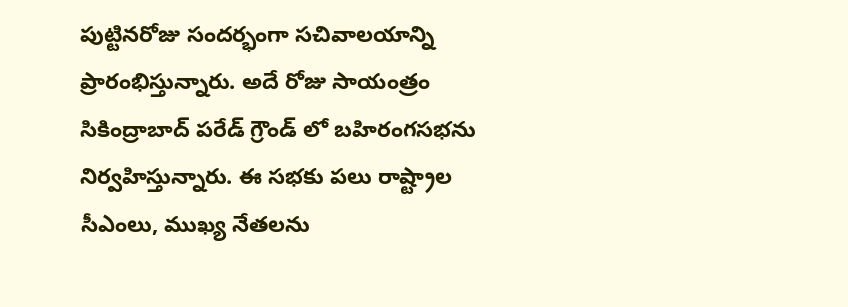పుట్టినరోజు సందర్భంగా సచివాలయాన్ని ప్రారంభిస్తున్నారు. అదే రోజు సాయంత్రం సికింద్రాబాద్ పరేడ్ గ్రౌండ్ లో బహిరంగసభను నిర్వహిస్తున్నారు. ఈ సభకు పలు రాష్ట్రాల సీఎంలు, ముఖ్య నేతలను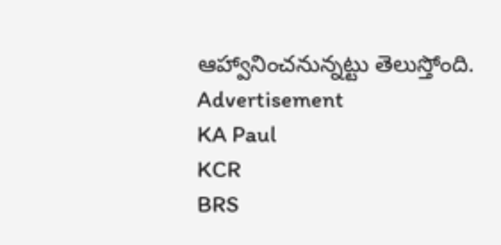ఆహ్వానించనున్నట్టు తెలుస్తోంది.
Advertisement
KA Paul
KCR
BRS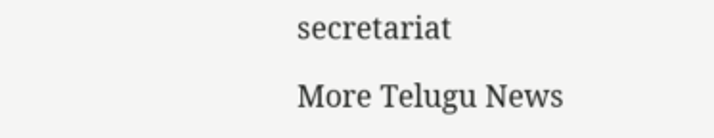secretariat

More Telugu News